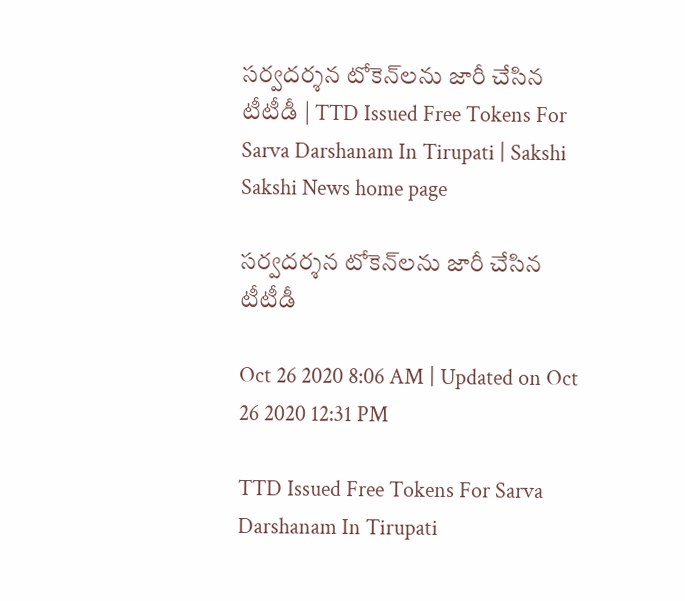సర్వదర్శన టోకెన్‌లను జారీ చేసిన టీటీడీ | TTD Issued Free Tokens For Sarva Darshanam In Tirupati | Sakshi
Sakshi News home page

సర్వదర్శన టోకెన్‌లను జారీ చేసిన టీటీడీ

Oct 26 2020 8:06 AM | Updated on Oct 26 2020 12:31 PM

TTD Issued Free Tokens For Sarva Darshanam In Tirupati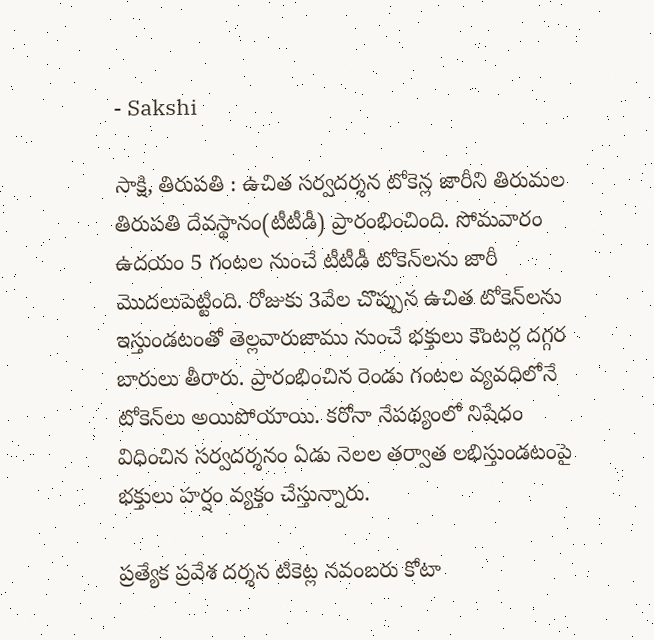- Sakshi

సాక్షి, తిరుపతి : ఉచిత సర్వదర్శన టోకెన్ల జారీని తిరుమల తిరుపతి దేవస్థానం(టీటీడీ) ప్రారంభించింది. సోమవారం ఉదయం 5 గంటల నుంచే టీటీడీ టోకెన్‌లను జారీ మొదలుపెట్టింది. రోజుకు 3వేల చొప్పున ఉచిత టోకెన్‌లను ఇస్తుండటంతో తెల్లవారుజాము నుంచే భక్తులు కౌంటర్ల దగ్గర బారులు తీరారు. ప్రారంభించిన రెండు గంటల వ్యవధిలోనే టోకెన్‌లు అయిపోయాయి. కరోనా నేపథ్యంలో నిషేధం విధించిన సర్వదర్శనం ఏడు నెలల తర్వాత లభిస్తుండటంపై భక్తులు హర్షం వ్యక్తం చేస్తున్నారు.

ప్రత్యేక ప్రవేశ దర్శన టికెట్ల నవంబరు కోటా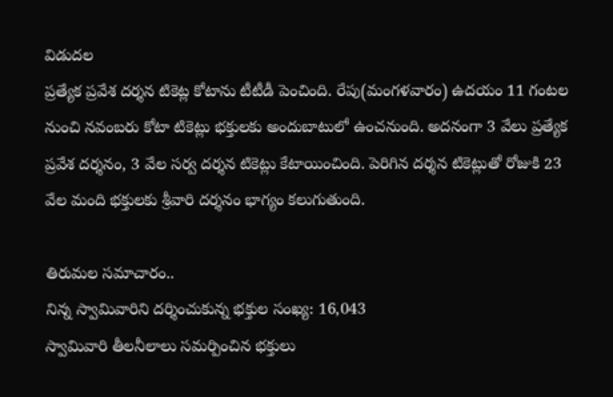విడుదల
ప్రత్యేక ప్రవేశ దర్శన టికెట్ల కోటాను టీటీడీ పెంచింది. రేపు(మంగళవారం) ఉదయం 11 గంటల నుంచి నవంబరు కోటా టికెట్లు భక్తులకు అందుబాటులో ఉంచనుంది. అదనంగా 3 వేలు ప్రత్యేక ప్రవేశ దర్శనం, 3 వేల సర్వ దర్శన టికెట్లు కేటాయించింది. పెరిగిన దర్శన టికెట్లుతో రోజుకి 23 వేల మంది భక్తులకు శ్రీవారి దర్శనం భాగ్యం కలుగుతుంది.

తిరుమల సమాచారం..
నిన్న స్వామివారిని దర్శించుకున్న భక్తుల సంఖ్య: 16,043
స్వామివారి తీలనీలాలు సమర్పించిన భక్తులు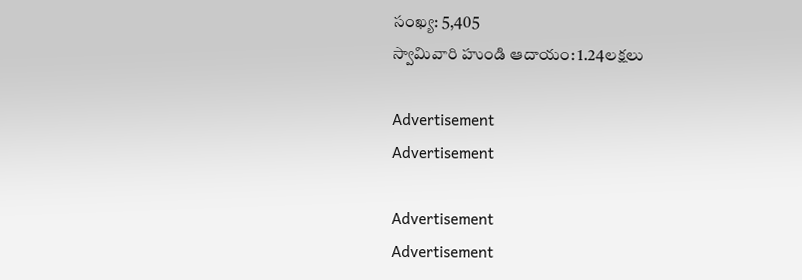సంఖ్య: 5,405
స్వామివారి హుండి ఆదాయం: 1.24లక్షలు

Advertisement
Advertisement

Advertisement
Advertisement